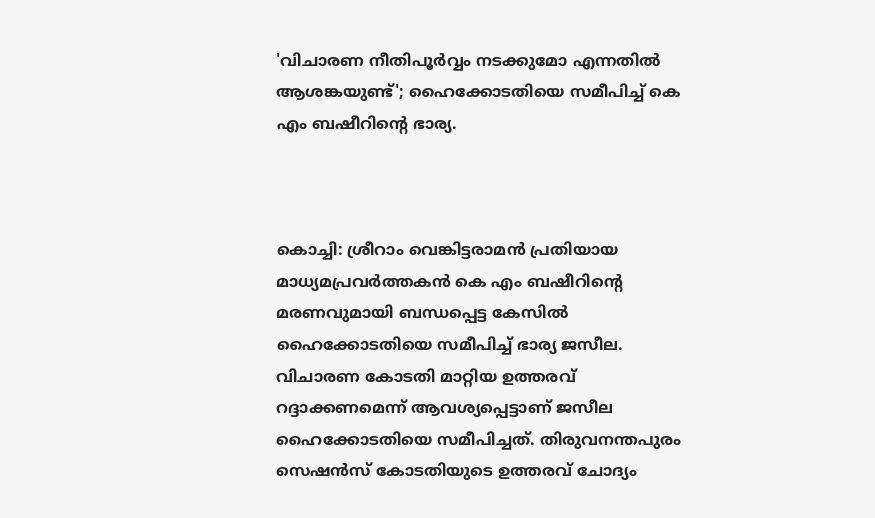'വിചാരണ നീതിപൂര്‍വ്വം നടക്കുമോ എന്നതില്‍ ആശങ്കയുണ്ട്'; ഹൈക്കോടതിയെ സമീപിച്ച് കെ എം ബഷീറിന്റെ ഭാര്യ.



കൊച്ചി: ശ്രീറാം വെങ്കിട്ടരാമന്‍ പ്രതിയായ മാധ്യമപ്രവര്‍ത്തകന്‍ കെ എം ബഷീറിന്റെ മരണവുമായി ബന്ധപ്പെട്ട കേസില്‍ ഹൈക്കോടതിയെ സമീപിച്ച് ഭാര്യ ജസീല. വിചാരണ കോടതി മാറ്റിയ ഉത്തരവ് റദ്ദാക്കണമെന്ന് ആവശ്യപ്പെട്ടാണ് ജസീല ഹൈക്കോടതിയെ സമീപിച്ചത്. തിരുവനന്തപുരം സെഷന്‍സ് കോടതിയുടെ ഉത്തരവ് ചോദ്യം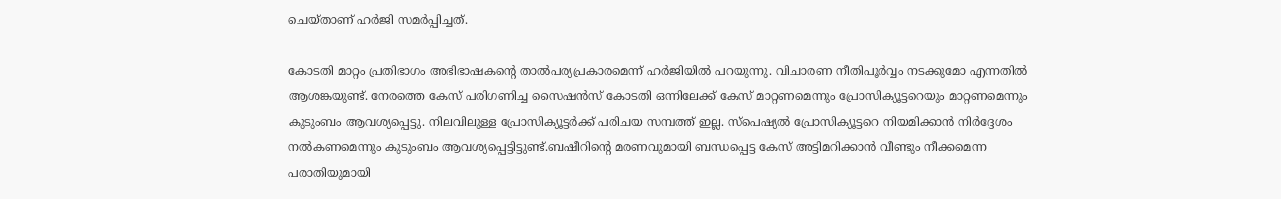ചെയ്താണ് ഹര്‍ജി സമര്‍പ്പിച്ചത്.

കോടതി മാറ്റം പ്രതിഭാഗം അഭിഭാഷകന്റെ താല്‍പര്യപ്രകാരമെന്ന് ഹര്‍ജിയില്‍ പറയുന്നു. വിചാരണ നീതിപൂര്‍വ്വം നടക്കുമോ എന്നതില്‍ ആശങ്കയുണ്ട്. നേരത്തെ കേസ് പരിഗണിച്ച സൈഷന്‍സ് കോടതി ഒന്നിലേക്ക് കേസ് മാറ്റണമെന്നും പ്രോസിക്യൂട്ടറെയും മാറ്റണമെന്നും കുടുംബം ആവശ്യപ്പെട്ടു. നിലവിലുള്ള പ്രോസിക്യൂട്ടര്‍ക്ക് പരിചയ സമ്പത്ത് ഇല്ല. സ്പെഷ്യല്‍ പ്രോസിക്യൂട്ടറെ നിയമിക്കാന്‍ നിര്‍ദ്ദേശം നല്‍കണമെന്നും കുടുംബം ആവശ്യപ്പെട്ടിട്ടുണ്ട്.ബഷീറിന്റെ മരണവുമായി ബന്ധപ്പെട്ട കേസ് അട്ടിമറിക്കാന്‍ വീണ്ടും നീക്കമെന്ന പരാതിയുമായി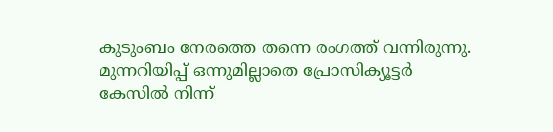കുടുംബം നേരത്തെ തന്നെ രംഗത്ത് വന്നിരുന്നു. മുന്നറിയിപ്പ് ഒന്നുമില്ലാതെ പ്രോസിക്യൂട്ടര്‍ കേസില്‍ നിന്ന്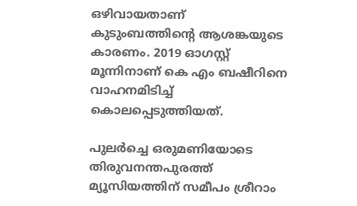ഒഴിവായതാണ് കുടുംബത്തിന്റെ ആശങ്കയുടെ കാരണം. 2019 ഓഗസ്റ്റ് മൂന്നിനാണ് കെ എം ബഷീറിനെ വാഹനമിടിച്ച് കൊലപ്പെടുത്തിയത്.

പുലര്‍ച്ചെ ഒരുമണിയോടെ തിരുവനന്തപുരത്ത് മ്യൂസിയത്തിന് സമീപം ശ്രീറാം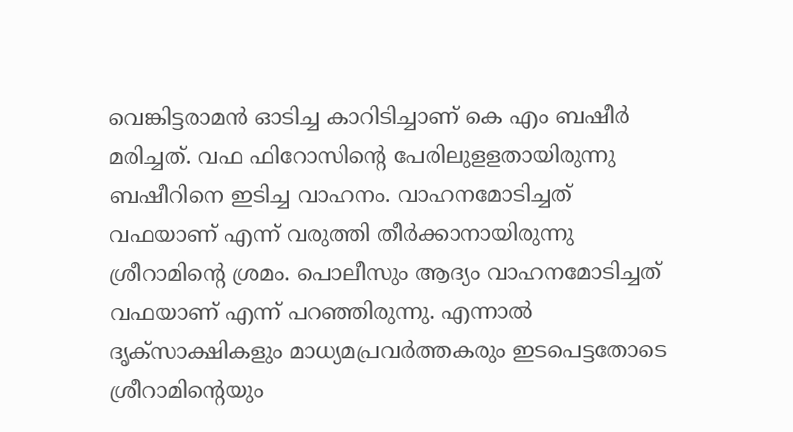വെങ്കിട്ടരാമന്‍ ഓടിച്ച കാറിടിച്ചാണ് കെ എം ബഷീര്‍ മരിച്ചത്. വഫ ഫിറോസിന്റെ പേരിലുളളതായിരുന്നു ബഷീറിനെ ഇടിച്ച വാഹനം. വാഹനമോടിച്ചത് വഫയാണ് എന്ന് വരുത്തി തീര്‍ക്കാനായിരുന്നു ശ്രീറാമിന്റെ ശ്രമം. പൊലീസും ആദ്യം വാഹനമോടിച്ചത് വഫയാണ് എന്ന് പറഞ്ഞിരുന്നു. എന്നാല്‍ ദൃക്‌സാക്ഷികളും മാധ്യമപ്രവര്‍ത്തകരും ഇടപെട്ടതോടെ ശ്രീറാമിന്റെയും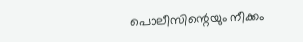പൊലീസിന്റെയും നീക്കം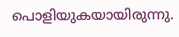പൊളിയുകയായിരുന്നു.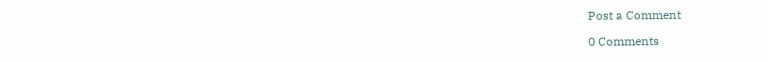Post a Comment

0 Comments